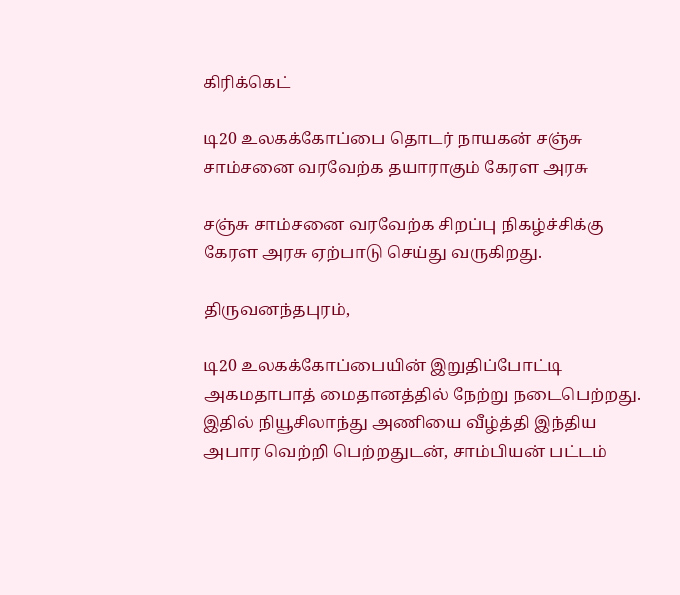கிரிக்கெட்

டி20 உலகக்கோப்பை தொடர் நாயகன் சஞ்சு சாம்சனை வரவேற்க தயாராகும் கேரள அரசு

சஞ்சு சாம்சனை வரவேற்க சிறப்பு நிகழ்ச்சிக்கு கேரள அரசு ஏற்பாடு செய்து வருகிறது.

திருவனந்தபுரம்,

டி20 உலகக்கோப்பையின் இறுதிப்போட்டி அகமதாபாத் மைதானத்தில் நேற்று நடைபெற்றது. இதில் நியூசிலாந்து அணியை வீழ்த்தி இந்திய அபார வெற்றி பெற்றதுடன், சாம்பியன் பட்டம்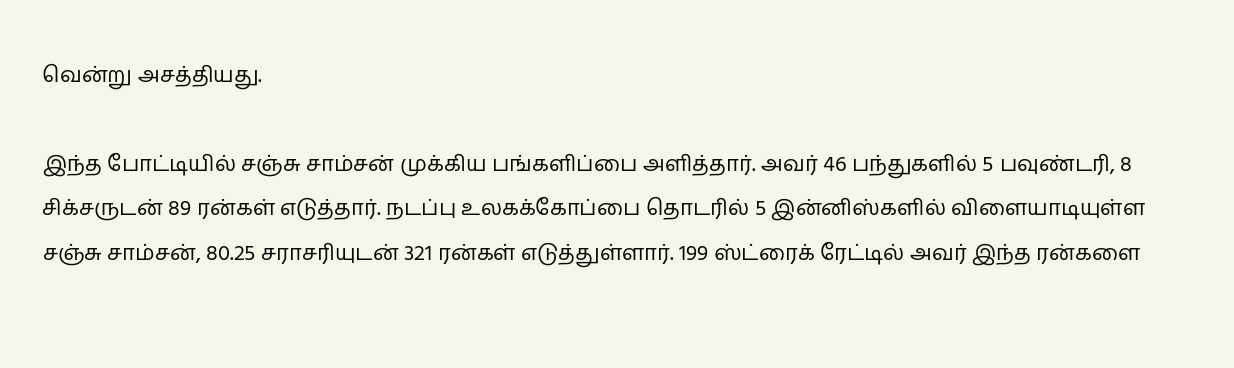வென்று அசத்தியது.

இந்த போட்டியில் சஞ்சு சாம்சன் முக்கிய பங்களிப்பை அளித்தார். அவர் 46 பந்துகளில் 5 பவுண்டரி, 8 சிக்சருடன் 89 ரன்கள் எடுத்தார். நடப்பு உலகக்கோப்பை தொடரில் 5 இன்னிஸ்களில் விளையாடியுள்ள சஞ்சு சாம்சன், 80.25 சராசரியுடன் 321 ரன்கள் எடுத்துள்ளார். 199 ஸ்ட்ரைக் ரேட்டில் அவர் இந்த ரன்களை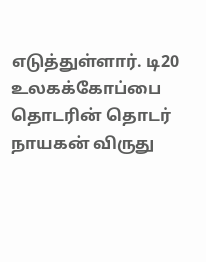எடுத்துள்ளார். டி20 உலகக்கோப்பை தொடரின் தொடர் நாயகன் விருது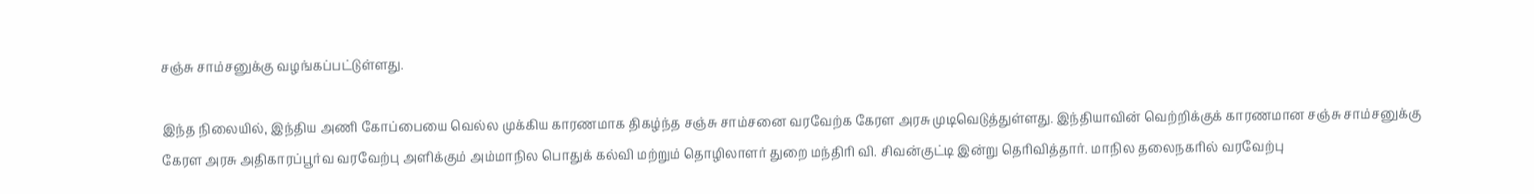சஞ்சு சாம்சனுக்கு வழங்கப்பட்டுள்ளது.

இந்த நிலையில், இந்திய அணி கோப்பையை வெல்ல முக்கிய காரணமாக திகழ்ந்த சஞ்சு சாம்சனை வரவேற்க கேரள அரசு முடிவெடுத்துள்ளது. இந்தியாவின் வெற்றிக்குக் காரணமான சஞ்சு சாம்சனுக்கு கேரள அரசு அதிகாரப்பூர்வ வரவேற்பு அளிக்கும் அம்மாநில பொதுக் கல்வி மற்றும் தொழிலாளர் துறை மந்திரி வி. சிவன்குட்டி இன்று தெரிவித்தார். மாநில தலைநகரில் வரவேற்பு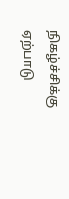நிகழ்ச்சிக்கு ஏற்பாடு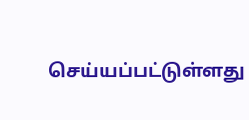செய்யப்பட்டுள்ளது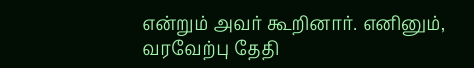என்றும் அவர் கூறினார். எனினும், வரவேற்பு தேதி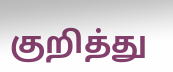குறித்து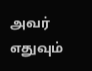அவர் எதுவும்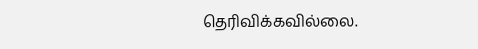தெரிவிக்கவில்லை.